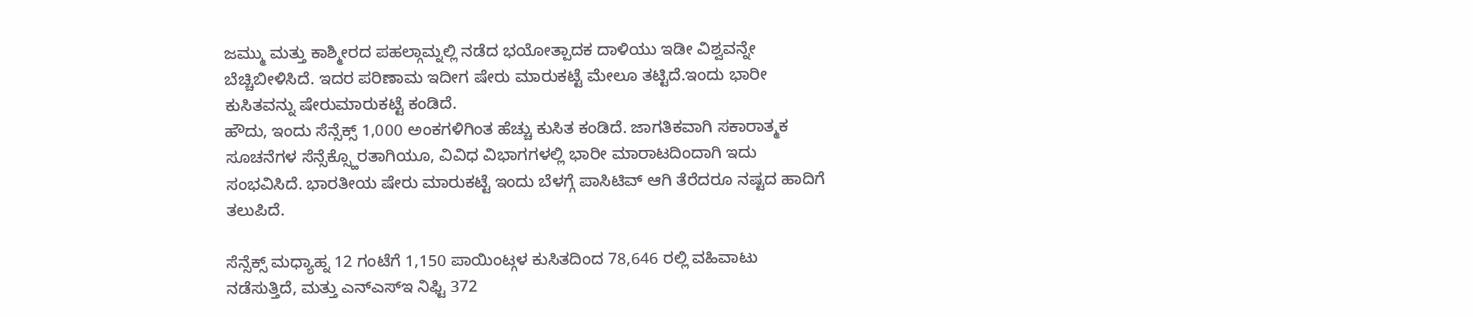ಜಮ್ಮು ಮತ್ತು ಕಾಶ್ಮೀರದ ಪಹಲ್ಗಾಮ್ನಲ್ಲಿ ನಡೆದ ಭಯೋತ್ಪಾದಕ ದಾಳಿಯು ಇಡೀ ವಿಶ್ವವನ್ನೇ ಬೆಚ್ಚಿಬೀಳಿಸಿದೆ. ಇದರ ಪರಿಣಾಮ ಇದೀಗ ಷೇರು ಮಾರುಕಟ್ಟೆ ಮೇಲೂ ತಟ್ಟಿದೆ.ಇಂದು ಭಾರೀ ಕುಸಿತವನ್ನು ಷೇರುಮಾರುಕಟ್ಟೆ ಕಂಡಿದೆ.
ಹೌದು, ಇಂದು ಸೆನ್ಸೆಕ್ಸ್ 1,000 ಅಂಕಗಳಿಗಿಂತ ಹೆಚ್ಚು ಕುಸಿತ ಕಂಡಿದೆ. ಜಾಗತಿಕವಾಗಿ ಸಕಾರಾತ್ಮಕ ಸೂಚನೆಗಳ ಸೆನ್ಸೆಕ್ಸ್ಹೊರತಾಗಿಯೂ, ವಿವಿಧ ವಿಭಾಗಗಳಲ್ಲಿ ಭಾರೀ ಮಾರಾಟದಿಂದಾಗಿ ಇದು ಸಂಭವಿಸಿದೆ. ಭಾರತೀಯ ಷೇರು ಮಾರುಕಟ್ಟೆ ಇಂದು ಬೆಳಗ್ಗೆ ಪಾಸಿಟಿವ್ ಆಗಿ ತೆರೆದರೂ ನಷ್ಟದ ಹಾದಿಗೆ ತಲುಪಿದೆ.

ಸೆನ್ಸೆಕ್ಸ್ ಮಧ್ಯಾಹ್ನ 12 ಗಂಟೆಗೆ 1,150 ಪಾಯಿಂಟ್ಗಳ ಕುಸಿತದಿಂದ 78,646 ರಲ್ಲಿ ವಹಿವಾಟು ನಡೆಸುತ್ತಿದೆ, ಮತ್ತು ಎನ್ಎಸ್ಇ ನಿಫ್ಟಿ 372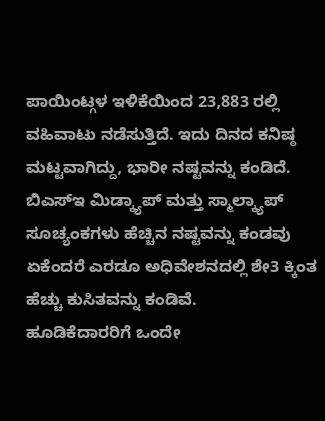ಪಾಯಿಂಟ್ಗಳ ಇಳಿಕೆಯಿಂದ 23,883 ರಲ್ಲಿ ವಹಿವಾಟು ನಡೆಸುತ್ತಿದೆ. ಇದು ದಿನದ ಕನಿಷ್ಠ ಮಟ್ಟವಾಗಿದ್ದು, ಭಾರೀ ನಷ್ಟವನ್ನು ಕಂಡಿದೆ.
ಬಿಎಸ್ಇ ಮಿಡ್ಕ್ಯಾಪ್ ಮತ್ತು ಸ್ಮಾಲ್ಕ್ಯಾಪ್ ಸೂಚ್ಯಂಕಗಳು ಹೆಚ್ಚಿನ ನಷ್ಟವನ್ನು ಕಂಡವು ಏಕೆಂದರೆ ಎರಡೂ ಅಧಿವೇಶನದಲ್ಲಿ ಶೇ3 ಕ್ಕಿಂತ ಹೆಚ್ಚು ಕುಸಿತವನ್ನು ಕಂಡಿವೆ.
ಹೂಡಿಕೆದಾರರಿಗೆ ಒಂದೇ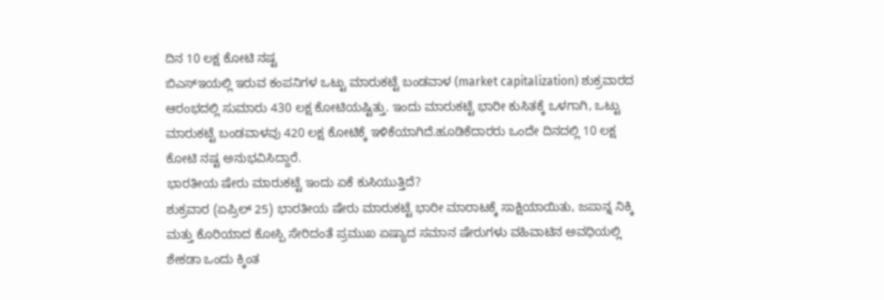ದಿನ 10 ಲಕ್ಷ ಕೋಟಿ ನಷ್ಟ
ಬಿಎಸ್ಇಯಲ್ಲಿ ಇರುವ ಕಂಪನಿಗಳ ಒಟ್ಟು ಮಾರುಕಟ್ಟೆ ಬಂಡವಾಳ (market capitalization) ಶುಕ್ರವಾರದ ಆರಂಭದಲ್ಲಿ ಸುಮಾರು 430 ಲಕ್ಷ ಕೋಟಿಯಷ್ಟಿತ್ತು. ಇಂದು ಮಾರುಕಟ್ಟೆ ಭಾರೀ ಕುಸಿತಕ್ಕೆ ಒಳಗಾಗಿ, ಒಟ್ಟು ಮಾರುಕಟ್ಟೆ ಬಂಡವಾಳವು 420 ಲಕ್ಷ ಕೋಟಿಕ್ಕೆ ಇಳಿಕೆಯಾಗಿದೆ.ಹೂಡಿಕೆದಾರರು ಒಂದೇ ದಿನದಲ್ಲಿ 10 ಲಕ್ಷ ಕೋಟಿ ನಷ್ಟ ಅನುಭವಿಸಿದ್ದಾರೆ.
ಭಾರತೀಯ ಷೇರು ಮಾರುಕಟ್ಟೆ ಇಂದು ಏಕೆ ಕುಸಿಯುತ್ತಿದೆ?
ಶುಕ್ರವಾರ (ಏಪ್ರಿಲ್ 25) ಭಾರತೀಯ ಷೇರು ಮಾರುಕಟ್ಟೆ ಭಾರೀ ಮಾರಾಟಕ್ಕೆ ಸಾಕ್ಷಿಯಾಯಿತು, ಜಪಾನ್ನ ನಿಕ್ಕಿ ಮತ್ತು ಕೊರಿಯಾದ ಕೋಸ್ಪಿ ಸೇರಿದಂತೆ ಪ್ರಮುಖ ಏಷ್ಯಾದ ಸಮಾನ ಷೇರುಗಳು ವಹಿವಾಟಿನ ಅವಧಿಯಲ್ಲಿ ಶೇಕಡಾ ಒಂದು ಕ್ಕಿಂತ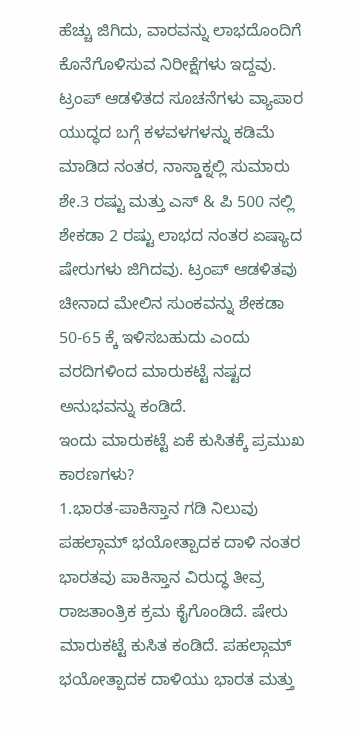ಹೆಚ್ಚು ಜಿಗಿದು, ವಾರವನ್ನು ಲಾಭದೊಂದಿಗೆ ಕೊನೆಗೊಳಿಸುವ ನಿರೀಕ್ಷೆಗಳು ಇದ್ದವು.
ಟ್ರಂಪ್ ಆಡಳಿತದ ಸೂಚನೆಗಳು ವ್ಯಾಪಾರ ಯುದ್ಧದ ಬಗ್ಗೆ ಕಳವಳಗಳನ್ನು ಕಡಿಮೆ ಮಾಡಿದ ನಂತರ, ನಾಸ್ಡಾಕ್ನಲ್ಲಿ ಸುಮಾರು ಶೇ.3 ರಷ್ಟು ಮತ್ತು ಎಸ್ & ಪಿ 500 ನಲ್ಲಿ ಶೇಕಡಾ 2 ರಷ್ಟು ಲಾಭದ ನಂತರ ಏಷ್ಯಾದ ಷೇರುಗಳು ಜಿಗಿದವು. ಟ್ರಂಪ್ ಆಡಳಿತವು ಚೀನಾದ ಮೇಲಿನ ಸುಂಕವನ್ನು ಶೇಕಡಾ 50-65 ಕ್ಕೆ ಇಳಿಸಬಹುದು ಎಂದು ವರದಿಗಳಿಂದ ಮಾರುಕಟ್ಟೆ ನಷ್ಟದ ಅನುಭವನ್ನು ಕಂಡಿದೆ.
ಇಂದು ಮಾರುಕಟ್ಟೆ ಏಕೆ ಕುಸಿತಕ್ಕೆ ಪ್ರಮುಖ ಕಾರಣಗಳು?
1.ಭಾರತ-ಪಾಕಿಸ್ತಾನ ಗಡಿ ನಿಲುವು
ಪಹಲ್ಗಾಮ್ ಭಯೋತ್ಪಾದಕ ದಾಳಿ ನಂತರ ಭಾರತವು ಪಾಕಿಸ್ತಾನ ವಿರುದ್ಧ ತೀವ್ರ ರಾಜತಾಂತ್ರಿಕ ಕ್ರಮ ಕೈಗೊಂಡಿದೆ. ಷೇರು ಮಾರುಕಟ್ಟೆ ಕುಸಿತ ಕಂಡಿದೆ. ಪಹಲ್ಗಾಮ್ ಭಯೋತ್ಪಾದಕ ದಾಳಿಯು ಭಾರತ ಮತ್ತು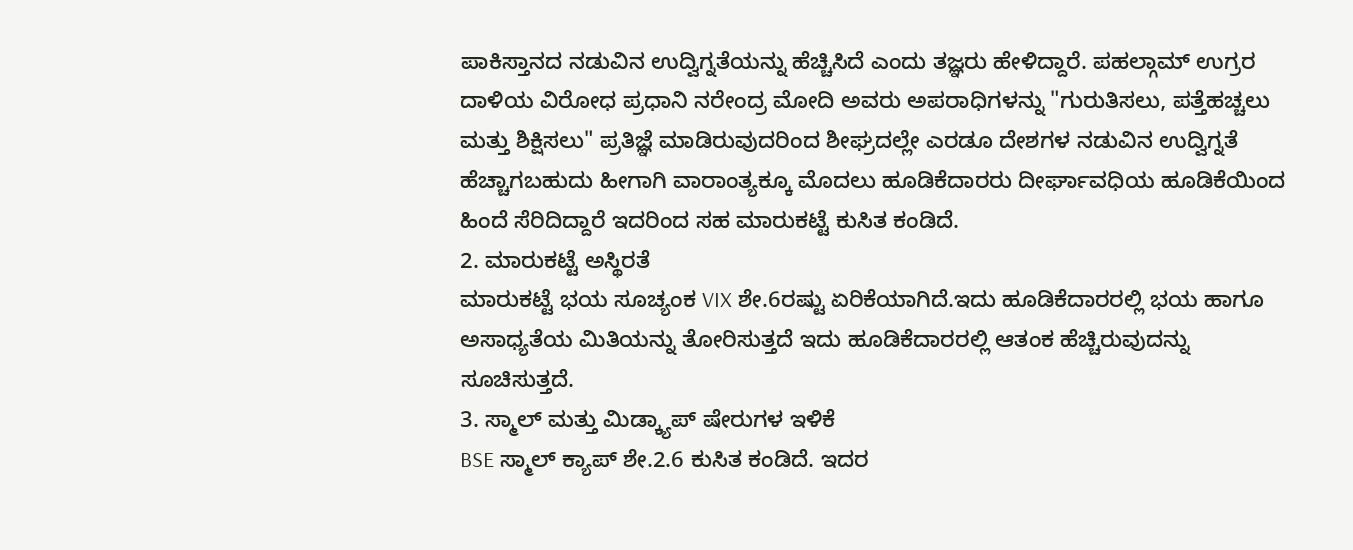ಪಾಕಿಸ್ತಾನದ ನಡುವಿನ ಉದ್ವಿಗ್ನತೆಯನ್ನು ಹೆಚ್ಚಿಸಿದೆ ಎಂದು ತಜ್ಞರು ಹೇಳಿದ್ದಾರೆ. ಪಹಲ್ಗಾಮ್ ಉಗ್ರರ ದಾಳಿಯ ವಿರೋಧ ಪ್ರಧಾನಿ ನರೇಂದ್ರ ಮೋದಿ ಅವರು ಅಪರಾಧಿಗಳನ್ನು "ಗುರುತಿಸಲು, ಪತ್ತೆಹಚ್ಚಲು ಮತ್ತು ಶಿಕ್ಷಿಸಲು" ಪ್ರತಿಜ್ಞೆ ಮಾಡಿರುವುದರಿಂದ ಶೀಘ್ರದಲ್ಲೇ ಎರಡೂ ದೇಶಗಳ ನಡುವಿನ ಉದ್ವಿಗ್ನತೆ ಹೆಚ್ಚಾಗಬಹುದು ಹೀಗಾಗಿ ವಾರಾಂತ್ಯಕ್ಕೂ ಮೊದಲು ಹೂಡಿಕೆದಾರರು ದೀರ್ಘಾವಧಿಯ ಹೂಡಿಕೆಯಿಂದ ಹಿಂದೆ ಸೆರಿದಿದ್ದಾರೆ ಇದರಿಂದ ಸಹ ಮಾರುಕಟ್ಟೆ ಕುಸಿತ ಕಂಡಿದೆ.
2. ಮಾರುಕಟ್ಟೆ ಅಸ್ಥಿರತೆ
ಮಾರುಕಟ್ಟೆ ಭಯ ಸೂಚ್ಯಂಕ VIX ಶೇ.6ರಷ್ಟು ಏರಿಕೆಯಾಗಿದೆ.ಇದು ಹೂಡಿಕೆದಾರರಲ್ಲಿ ಭಯ ಹಾಗೂ ಅಸಾಧ್ಯತೆಯ ಮಿತಿಯನ್ನು ತೋರಿಸುತ್ತದೆ ಇದು ಹೂಡಿಕೆದಾರರಲ್ಲಿ ಆತಂಕ ಹೆಚ್ಚಿರುವುದನ್ನು ಸೂಚಿಸುತ್ತದೆ.
3. ಸ್ಮಾಲ್ ಮತ್ತು ಮಿಡ್ಕ್ಯಾಪ್ ಷೇರುಗಳ ಇಳಿಕೆ
BSE ಸ್ಮಾಲ್ ಕ್ಯಾಪ್ ಶೇ.2.6 ಕುಸಿತ ಕಂಡಿದೆ. ಇದರ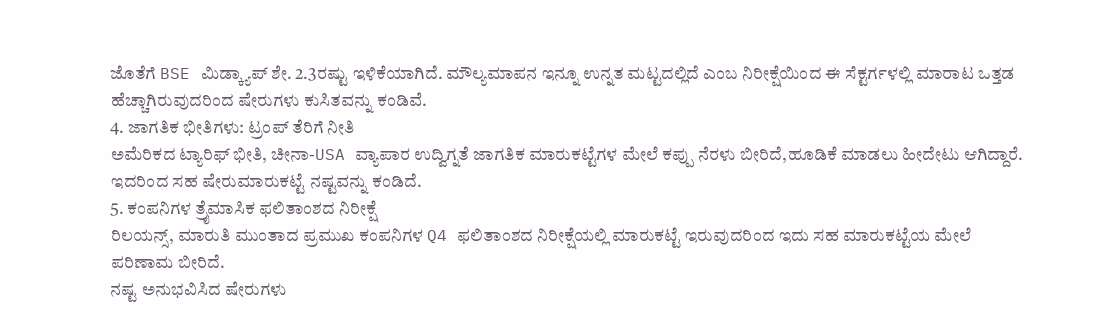ಜೊತೆಗೆ BSE ಮಿಡ್ಕ್ಯಾಪ್ ಶೇ. 2.3ರಷ್ಟು ಇಳಿಕೆಯಾಗಿದೆ. ಮೌಲ್ಯಮಾಪನ ಇನ್ನೂ ಉನ್ನತ ಮಟ್ಟದಲ್ಲಿದೆ ಎಂಬ ನಿರೀಕ್ಷೆಯಿಂದ ಈ ಸೆಕ್ಟರ್ಗಳಲ್ಲಿ ಮಾರಾಟ ಒತ್ತಡ ಹೆಚ್ಚಾಗಿರುವುದರಿಂದ ಷೇರುಗಳು ಕುಸಿತವನ್ನು ಕಂಡಿವೆ.
4. ಜಾಗತಿಕ ಭೀತಿಗಳು: ಟ್ರಂಪ್ ತೆರಿಗೆ ನೀತಿ
ಅಮೆರಿಕದ ಟ್ಯಾರಿಫ್ ಭೀತಿ, ಚೀನಾ-USA ವ್ಯಾಪಾರ ಉದ್ವಿಗ್ನತೆ ಜಾಗತಿಕ ಮಾರುಕಟ್ಟೆಗಳ ಮೇಲೆ ಕಪ್ಪು ನೆರಳು ಬೀರಿದೆ,ಹೂಡಿಕೆ ಮಾಡಲು ಹೀದೇಟು ಆಗಿದ್ದಾರೆ. ಇದರಿಂದ ಸಹ ಷೇರುಮಾರುಕಟ್ಟೆ ನಷ್ಟವನ್ನು ಕಂಡಿದೆ.
5. ಕಂಪನಿಗಳ ತ್ರೈಮಾಸಿಕ ಫಲಿತಾಂಶದ ನಿರೀಕ್ಷೆ
ರಿಲಯನ್ಸ್, ಮಾರುತಿ ಮುಂತಾದ ಪ್ರಮುಖ ಕಂಪನಿಗಳ Q4 ಫಲಿತಾಂಶದ ನಿರೀಕ್ಷೆಯಲ್ಲಿ ಮಾರುಕಟ್ಟೆ ಇರುವುದರಿಂದ ಇದು ಸಹ ಮಾರುಕಟ್ಟೆಯ ಮೇಲೆ ಪರಿಣಾಮ ಬೀರಿದೆ.
ನಷ್ಟ ಅನುಭವಿಸಿದ ಷೇರುಗಳು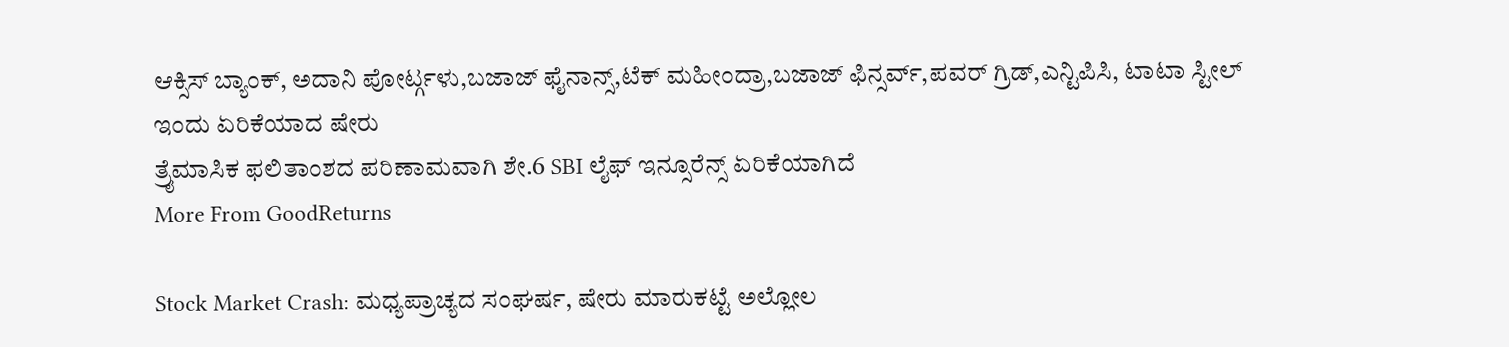ಆಕ್ಸಿಸ್ ಬ್ಯಾಂಕ್, ಅದಾನಿ ಪೋರ್ಟ್ಗಳು,ಬಜಾಜ್ ಫೈನಾನ್ಸ್,ಟೆಕ್ ಮಹೀಂದ್ರಾ,ಬಜಾಜ್ ಫಿನ್ಸರ್ವ್,ಪವರ್ ಗ್ರಿಡ್,ಎನ್ಟಿಪಿಸಿ, ಟಾಟಾ ಸ್ಟೀಲ್
ಇಂದು ಏರಿಕೆಯಾದ ಷೇರು
ತ್ರೈಮಾಸಿಕ ಫಲಿತಾಂಶದ ಪರಿಣಾಮವಾಗಿ ಶೇ.6 SBI ಲೈಫ್ ಇನ್ಸೂರೆನ್ಸ್ ಏರಿಕೆಯಾಗಿದೆ
More From GoodReturns

Stock Market Crash: ಮಧ್ಯಪ್ರಾಚ್ಯದ ಸಂಘರ್ಷ, ಷೇರು ಮಾರುಕಟ್ಟೆ ಅಲ್ಲೋಲ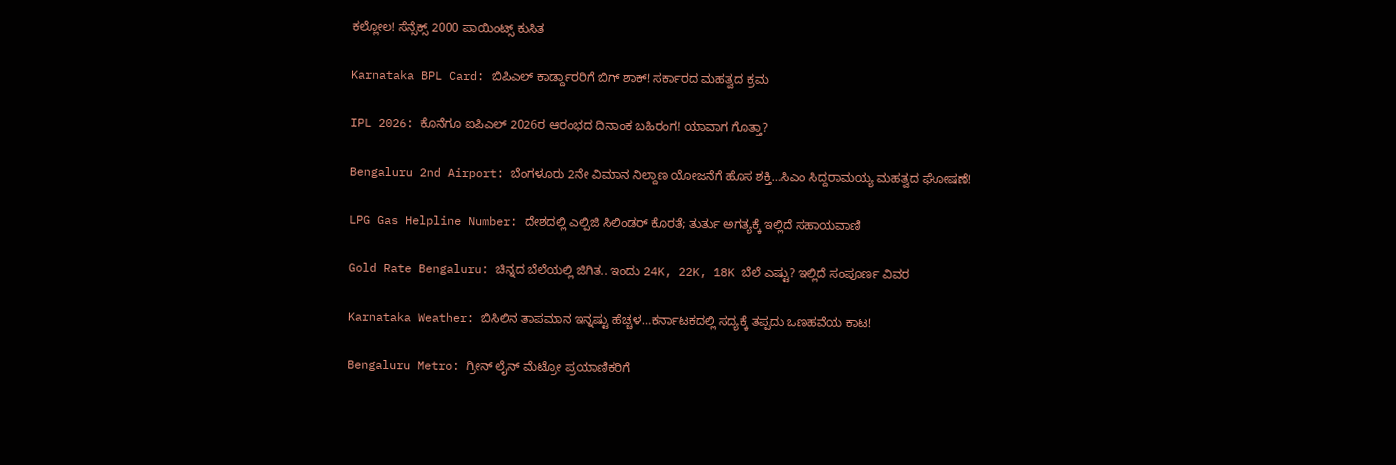ಕಲ್ಲೋಲ! ಸೆನ್ಸೆಕ್ಸ್ 2000 ಪಾಯಿಂಟ್ಸ್ ಕುಸಿತ

Karnataka BPL Card: ಬಿಪಿಎಲ್ ಕಾರ್ಡ್ದಾರರಿಗೆ ಬಿಗ್ ಶಾಕ್! ಸರ್ಕಾರದ ಮಹತ್ವದ ಕ್ರಮ

IPL 2026: ಕೊನೆಗೂ ಐಪಿಎಲ್ 2026ರ ಆರಂಭದ ದಿನಾಂಕ ಬಹಿರಂಗ! ಯಾವಾಗ ಗೊತ್ತಾ?

Bengaluru 2nd Airport: ಬೆಂಗಳೂರು 2ನೇ ವಿಮಾನ ನಿಲ್ದಾಣ ಯೋಜನೆಗೆ ಹೊಸ ಶಕ್ತಿ…ಸಿಎಂ ಸಿದ್ದರಾಮಯ್ಯ ಮಹತ್ವದ ಘೋಷಣೆ!

LPG Gas Helpline Number: ದೇಶದಲ್ಲಿ ಎಲ್ಪಿಜಿ ಸಿಲಿಂಡರ್ ಕೊರತೆ; ತುರ್ತು ಅಗತ್ಯಕ್ಕೆ ಇಲ್ಲಿದೆ ಸಹಾಯವಾಣಿ

Gold Rate Bengaluru: ಚಿನ್ನದ ಬೆಲೆಯಲ್ಲಿ ಜಿಗಿತ.. ಇಂದು 24K, 22K, 18K ಬೆಲೆ ಎಷ್ಟು? ಇಲ್ಲಿದೆ ಸಂಪೂರ್ಣ ವಿವರ

Karnataka Weather: ಬಿಸಿಲಿನ ತಾಪಮಾನ ಇನ್ನಷ್ಟು ಹೆಚ್ಚಳ…ಕರ್ನಾಟಕದಲ್ಲಿ ಸದ್ಯಕ್ಕೆ ತಪ್ಪದು ಒಣಹವೆಯ ಕಾಟ!

Bengaluru Metro: ಗ್ರೀನ್ ಲೈನ್ ಮೆಟ್ರೋ ಪ್ರಯಾಣಿಕರಿಗೆ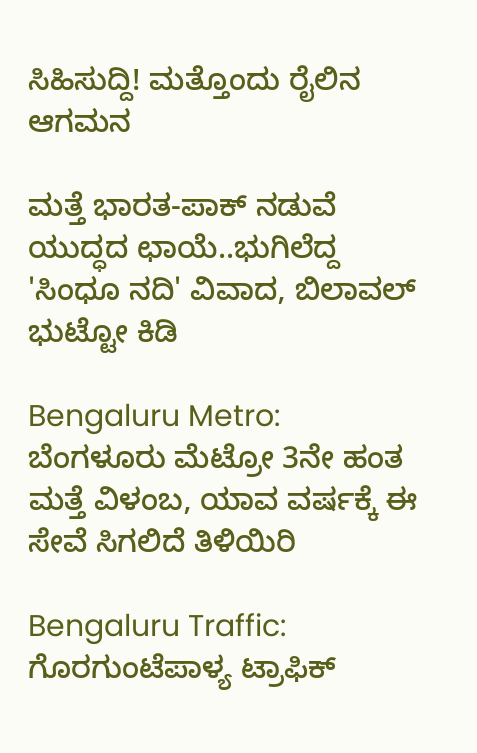ಸಿಹಿಸುದ್ದಿ! ಮತ್ತೊಂದು ರೈಲಿನ ಆಗಮನ

ಮತ್ತೆ ಭಾರತ-ಪಾಕ್ ನಡುವೆ ಯುದ್ಧದ ಛಾಯೆ..ಭುಗಿಲೆದ್ದ 'ಸಿಂಧೂ ನದಿ' ವಿವಾದ, ಬಿಲಾವಲ್ ಭುಟ್ಟೋ ಕಿಡಿ

Bengaluru Metro: ಬೆಂಗಳೂರು ಮೆಟ್ರೋ 3ನೇ ಹಂತ ಮತ್ತೆ ವಿಳಂಬ, ಯಾವ ವರ್ಷಕ್ಕೆ ಈ ಸೇವೆ ಸಿಗಲಿದೆ ತಿಳಿಯಿರಿ

Bengaluru Traffic: ಗೊರಗುಂಟೆಪಾಳ್ಯ ಟ್ರಾಫಿಕ್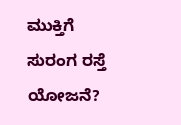ಮುಕ್ತಿಗೆ ಸುರಂಗ ರಸ್ತೆ ಯೋಜನೆ?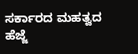ಸರ್ಕಾರದ ಮಹತ್ವದ ಹೆಜ್ಜೆ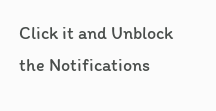Click it and Unblock the Notifications